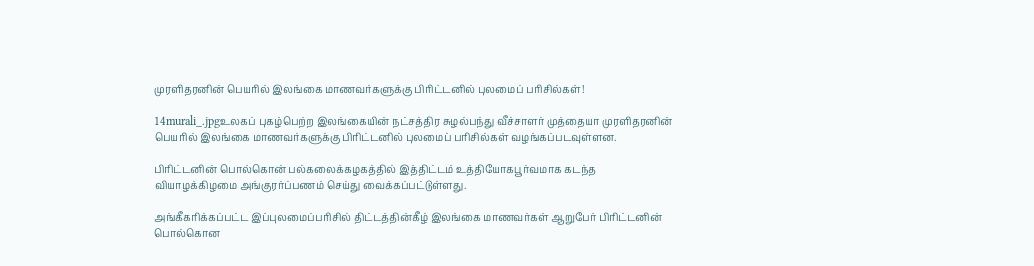முரளிதரனின் பெயரில் இலங்கை மாணவர்களுக்கு பிரிட்டனில் புலமைப் பரிசில்கள்!

14murali_.jpgஉலகப் புகழ்பெற்ற இலங்கையின் நட்சத்திர சுழல்பந்து வீச்சாளர் முத்தையா முரளிதரனின் பெயரில் இலங்கை மாணவர்களுக்கு பிரிட்டனில் புலமைப் பரிசில்கள் வழங்கப்படவுள்ளன.

பிரிட்டனின் பொல்கொன் பல்கலைக்கழகத்தில் இத்திட்டம் உத்தியோகபூர்வமாக கடந்த வியாழக்கிழமை அங்குரர்ப்பணம் செய்து வைக்கப்பட்டுள்ளது.

அங்கீகரிக்கப்பட்ட இப்புலமைப்பரிசில் திட்டத்தின்கீழ் இலங்கை மாணவர்கள் ஆறுபேர் பிரிட்டனின் பொல்கொன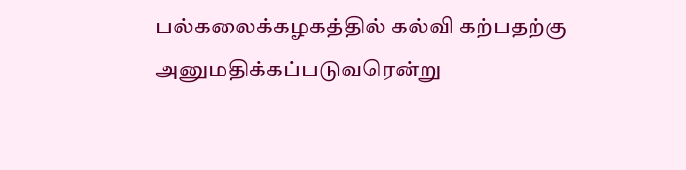பல்கலைக்கழகத்தில் கல்வி கற்பதற்கு அனுமதிக்கப்படுவரென்று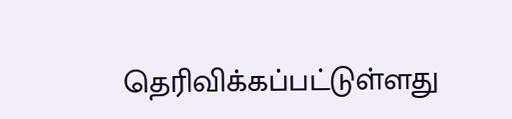தெரிவிக்கப்பட்டுள்ளது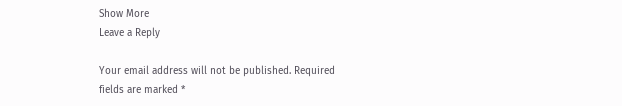Show More
Leave a Reply

Your email address will not be published. Required fields are marked *